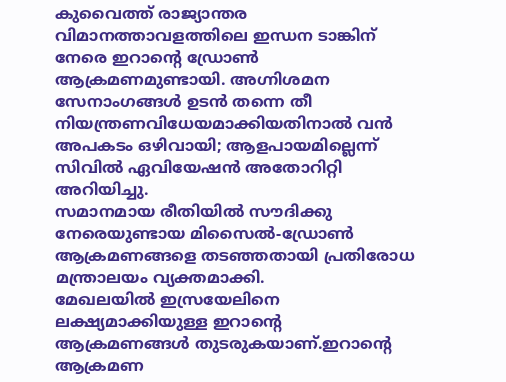കുവൈത്ത് രാജ്യാന്തര വിമാനത്താവളത്തിലെ ഇന്ധന ടാങ്കിന് നേരെ ഇറാന്റെ ഡ്രോൺ ആക്രമണമുണ്ടായി. അഗ്നിശമന സേനാംഗങ്ങൾ ഉടൻ തന്നെ തീ നിയന്ത്രണവിധേയമാക്കിയതിനാൽ വൻ അപകടം ഒഴിവായി; ആളപായമില്ലെന്ന് സിവിൽ ഏവിയേഷൻ അതോറിറ്റി അറിയിച്ചു.
സമാനമായ രീതിയിൽ സൗദിക്കു നേരെയുണ്ടായ മിസൈൽ-ഡ്രോൺ ആക്രമണങ്ങളെ തടഞ്ഞതായി പ്രതിരോധ മന്ത്രാലയം വ്യക്തമാക്കി.
മേഖലയിൽ ഇസ്രയേലിനെ ലക്ഷ്യമാക്കിയുള്ള ഇറാന്റെ ആക്രമണങ്ങൾ തുടരുകയാണ്.ഇറാൻ്റെ ആക്രമണ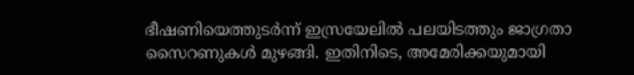ഭീഷണിയെത്തുടർന്ന് ഇസ്രയേലിൽ പലയിടത്തും ജാഗ്രതാ സൈറണുകൾ മുഴങ്ങി. ഇതിനിടെ, അമേരിക്കയുമായി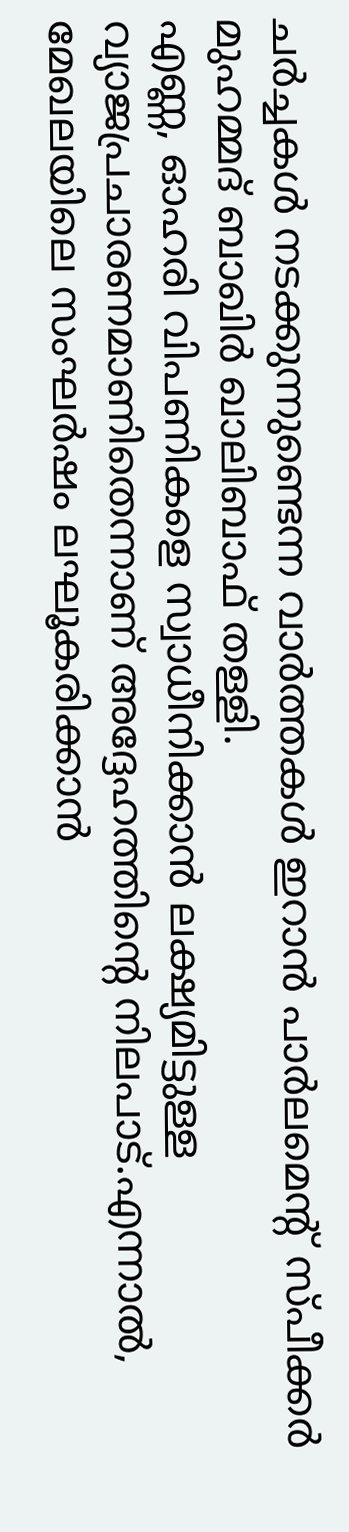ചർച്ചകൾ നടക്കുന്നുണ്ടെന്ന വാർത്തകൾ ഇറാൻ പാർലമെന്റ് സ്പീക്കർ മുഹമ്മദ് ബാഖിർ ഖാലിബാഫ് തള്ളി.
എണ്ണ, ഓഹരി വിപണികളെ സ്വാധീനിക്കാൻ ലക്ഷ്യമിട്ടുള്ള വ്യാജപ്രചാരണമാണിതെന്നാണ് അദ്ദേഹത്തിന്റെ നിലപാട്.എന്നാൽ, മേഖലയിലെ സംഘർഷം ലഘൂകരിക്കാൻ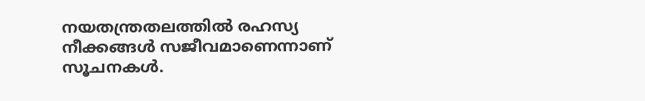നയതന്ത്രതലത്തിൽ രഹസ്യ നീക്കങ്ങൾ സജീവമാണെന്നാണ് സൂചനകൾ.